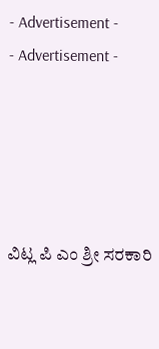- Advertisement -
- Advertisement -





ವಿಟ್ಲ ಪಿ ಎಂ ಶ್ರೀ ಸರಕಾರಿ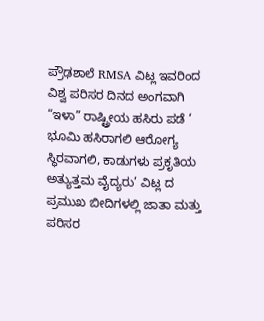ಪ್ರೌಢಶಾಲೆ RMSA ವಿಟ್ಲ ಇವರಿಂದ ವಿಶ್ವ ಪರಿಸರ ದಿನದ ಅಂಗವಾಗಿ “ಇಳಾ” ರಾಷ್ಟ್ರೀಯ ಹಸಿರು ಪಡೆ ‘ ಭೂಮಿ ಹಸಿರಾಗಲಿ ಆರೋಗ್ಯ ಸ್ಥಿರವಾಗಲಿ, ಕಾಡುಗಳು ಪ್ರಕೃತಿಯ ಅತ್ಯುತ್ತಮ ವೈದ್ಯರು’ ವಿಟ್ಲ ದ ಪ್ರಮುಖ ಬೀದಿಗಳಲ್ಲಿ ಜಾತಾ ಮತ್ತು ಪರಿಸರ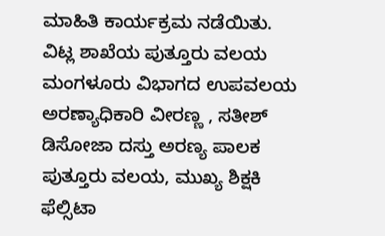ಮಾಹಿತಿ ಕಾರ್ಯಕ್ರಮ ನಡೆಯಿತು.
ವಿಟ್ಲ ಶಾಖೆಯ ಪುತ್ತೂರು ವಲಯ ಮಂಗಳೂರು ವಿಭಾಗದ ಉಪವಲಯ ಅರಣ್ಯಾಧಿಕಾರಿ ವೀರಣ್ಣ , ಸತೀಶ್ ಡಿಸೋಜಾ ದಸ್ತು ಅರಣ್ಯ ಪಾಲಕ ಪುತ್ತೂರು ವಲಯ, ಮುಖ್ಯ ಶಿಕ್ಷಕಿ ಫೆಲ್ಸಿಟಾ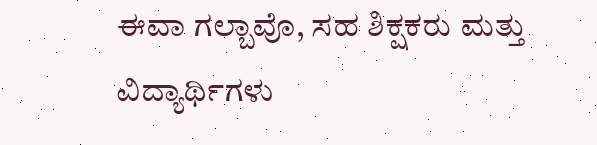ಈವಾ ಗಲ್ಬಾವೊ, ಸಹ ಶಿಕ್ಷಕರು ಮತ್ತು ವಿದ್ಯಾರ್ಥಿಗಳು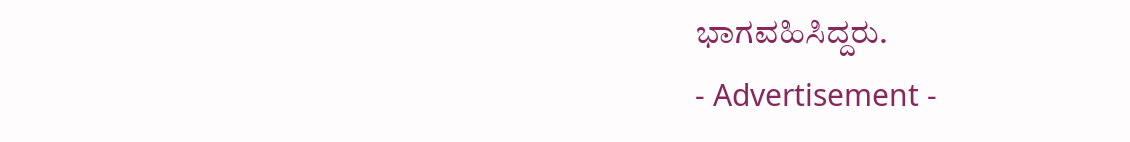ಭಾಗವಹಿಸಿದ್ದರು.
- Advertisement -